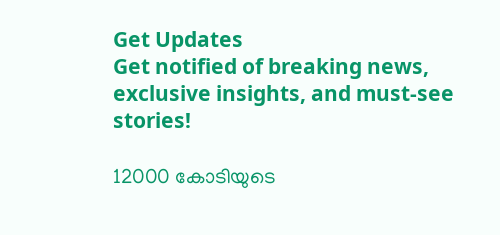Get Updates
Get notified of breaking news, exclusive insights, and must-see stories!

12000 കോടിയുടെ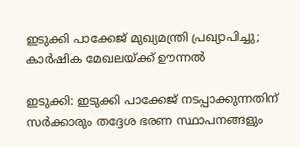ഇടുക്കി പാക്കേജ് മുഖ്യമന്ത്രി പ്രഖ്യാപിച്ചു; കാര്‍ഷിക മേഖലയ്ക്ക് ഊന്നല്‍

ഇടുക്കി: ഇടുക്കി പാക്കേജ് നടപ്പാക്കുന്നതിന് സര്‍ക്കാരും തദ്ദേശ ഭരണ സ്ഥാപനങ്ങളും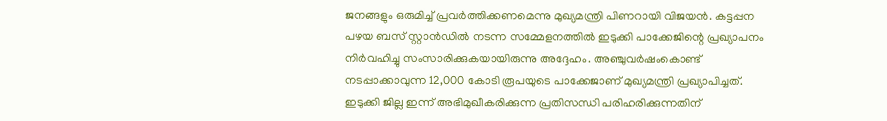ജനങ്ങളും ഒരുമിച്ച് പ്രവര്‍ത്തിക്കണമെന്നു മുഖ്യമന്ത്രി പിണറായി വിജയന്‍. കട്ടപ്പന പഴയ ബസ് സ്റ്റാന്‍ഡില്‍ നടന്ന സമ്മേളനത്തില്‍ ഇടുക്കി പാക്കേജിന്റെ പ്രഖ്യാപനം നിര്‍വഹിച്ചു സംസാരിക്കുകയായിരുന്നു അദ്ദേഹം. അഞ്ചുവര്‍ഷംകൊണ്ട് നടപ്പാക്കാവുന്ന 12,000 കോടി രൂപയുടെ പാക്കേജാണ് മുഖ്യമന്ത്രി പ്രഖ്യാപിച്ചത്. ഇടുക്കി ജില്ല ഇന്ന് അഭിമുഖീകരിക്കുന്ന പ്രതിസന്ധി പരിഹരിക്കുന്നതിന്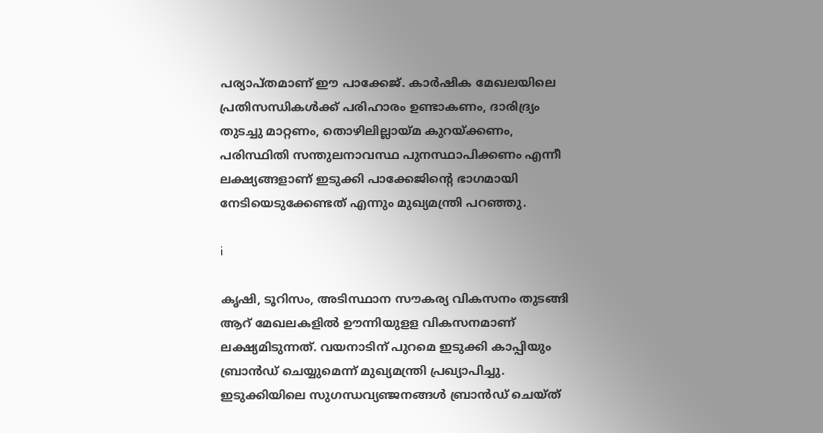പര്യാപ്തമാണ് ഈ പാക്കേജ്. കാര്‍ഷിക മേഖലയിലെ പ്രതിസന്ധികള്‍ക്ക് പരിഹാരം ഉണ്ടാകണം, ദാരിദ്ര്യം തുടച്ചു മാറ്റണം, തൊഴിലില്ലായ്മ കുറയ്ക്കണം, പരിസ്ഥിതി സന്തുലനാവസ്ഥ പുനസ്ഥാപിക്കണം എന്നീ ലക്ഷ്യങ്ങളാണ് ഇടുക്കി പാക്കേജിന്റെ ഭാഗമായി നേടിയെടുക്കേണ്ടത് എന്നും മുഖ്യമന്ത്രി പറഞ്ഞു.

i

കൃഷി, ടൂറിസം, അടിസ്ഥാന സൗകര്യ വികസനം തുടങ്ങി ആറ് മേഖലകളില്‍ ഊന്നിയുളള വികസനമാണ് ലക്ഷ്യമിടുന്നത്. വയനാടിന് പുറമെ ഇടുക്കി കാപ്പിയും ബ്രാന്‍ഡ് ചെയ്യുമെന്ന് മുഖ്യമന്ത്രി പ്രഖ്യാപിച്ചു. ഇടുക്കിയിലെ സുഗന്ധവ്യഞ്ജനങ്ങള്‍ ബ്രാന്‍ഡ് ചെയ്ത്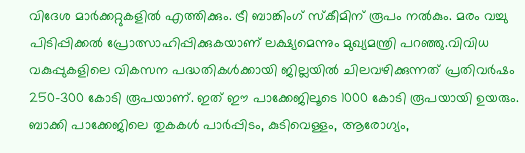വിദേശ മാര്‍ക്കറ്റുകളില്‍ എത്തിക്കും. ട്രീ ബാങ്കിംഗ് സ്‌കീമിന് രൂപം നല്‍കും. മരം വച്ചു പിടിപ്പിക്കല്‍ പ്രോത്സാഹിപ്പിക്കുകയാണ് ലക്ഷ്യമെന്നും മുഖ്യമന്ത്രി പറഞ്ഞു.വിവിധ വകുപ്പുകളിലെ വികസന പദ്ധതികള്‍ക്കായി ജില്ലയില്‍ ചിലവഴിക്കുന്നത് പ്രതിവര്‍ഷം 250-300 കോടി രൂപയാണ്. ഇത് ഈ പാക്കേജിലൂടെ 1000 കോടി രൂപയായി ഉയരും. ബാക്കി പാക്കേജിലെ തുകകള്‍ പാര്‍പ്പിടം, കുടിവെള്ളം, ആരോഗ്യം,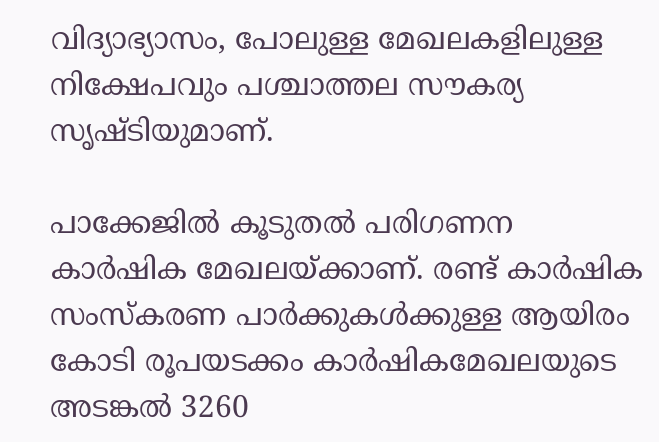വിദ്യാഭ്യാസം, പോലുള്ള മേഖലകളിലുള്ള നിക്ഷേപവും പശ്ചാത്തല സൗകര്യ സൃഷ്ടിയുമാണ്.

പാക്കേജില്‍ കൂടുതല്‍ പരിഗണന കാര്‍ഷിക മേഖലയ്ക്കാണ്. രണ്ട് കാര്‍ഷിക സംസ്‌കരണ പാര്‍ക്കുകള്‍ക്കുള്ള ആയിരം കോടി രൂപയടക്കം കാര്‍ഷികമേഖലയുടെ അടങ്കല്‍ 3260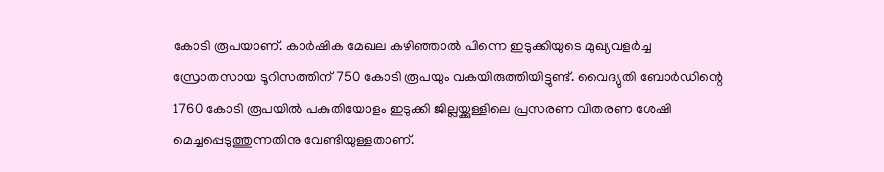കോടി രൂപയാണ്. കാര്‍ഷിക മേഖല കഴിഞ്ഞാല്‍ പിന്നെ ഇടുക്കിയുടെ മുഖ്യവളര്‍ച്ച സ്രോതസായ ടൂറിസത്തിന് 750 കോടി രൂപയും വകയിരുത്തിയിട്ടുണ്ട്. വൈദ്യുതി ബോര്‍ഡിന്റെ 1760 കോടി രൂപയില്‍ പകുതിയോളം ഇടുക്കി ജില്ലയ്ക്കുള്ളിലെ പ്രസരണ വിതരണ ശേഷി മെച്ചപ്പെടുത്തുന്നതിനു വേണ്ടിയുള്ളതാണ്.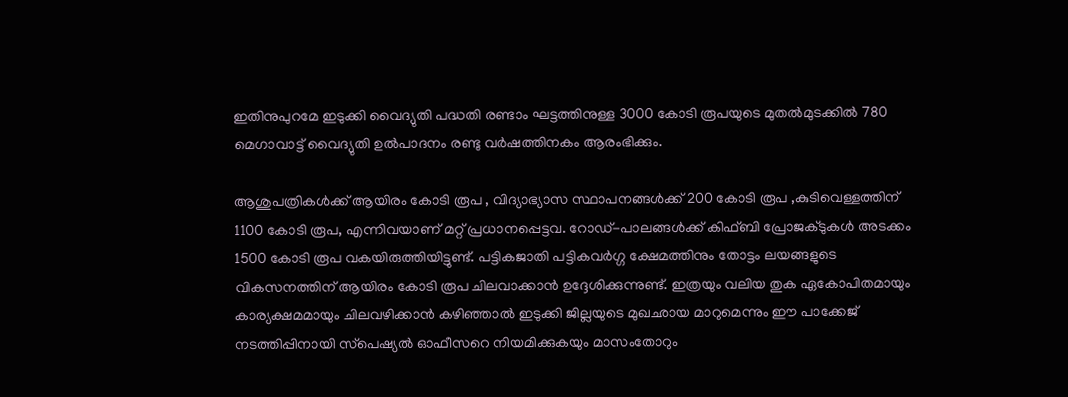ഇതിനുപുറമേ ഇടുക്കി വൈദ്യുതി പദ്ധതി രണ്ടാം ഘട്ടത്തിനുള്ള 3000 കോടി രൂപയുടെ മുതല്‍മുടക്കില്‍ 780 മെഗാവാട്ട് വൈദ്യുതി ഉല്‍പാദനം രണ്ടു വര്‍ഷത്തിനകം ആരംഭിക്കും.

ആശുപത്രികള്‍ക്ക് ആയിരം കോടി രൂപ , വിദ്യാഭ്യാസ സ്ഥാപനങ്ങള്‍ക്ക് 200 കോടി രൂപ ,കുടിവെള്ളത്തിന് 1100 കോടി രൂപ, എന്നിവയാണ് മറ്റ് പ്രധാനപ്പെട്ടവ. റോഡ്-പാലങ്ങള്‍ക്ക് കിഫ്ബി പ്രോജക്ടുകള്‍ അടക്കം 1500 കോടി രൂപ വകയിരുത്തിയിട്ടുണ്ട്. പട്ടികജാതി പട്ടികവര്‍ഗ്ഗ ക്ഷേമത്തിനും തോട്ടം ലയങ്ങളുടെ വികസനത്തിന് ആയിരം കോടി രൂപ ചിലവാക്കാന്‍ ഉദ്ദേശിക്കുന്നുണ്ട്. ഇത്രയും വലിയ തുക ഏകോപിതമായും കാര്യക്ഷമമായും ചിലവഴിക്കാന്‍ കഴിഞ്ഞാല്‍ ഇടുക്കി ജില്ലയുടെ മുഖഛായ മാറുമെന്നും ഈ പാക്കേജ് നടത്തിപ്പിനായി സ്‌പെഷ്യല്‍ ഓഫീസറെ നിയമിക്കുകയും മാസംതോറും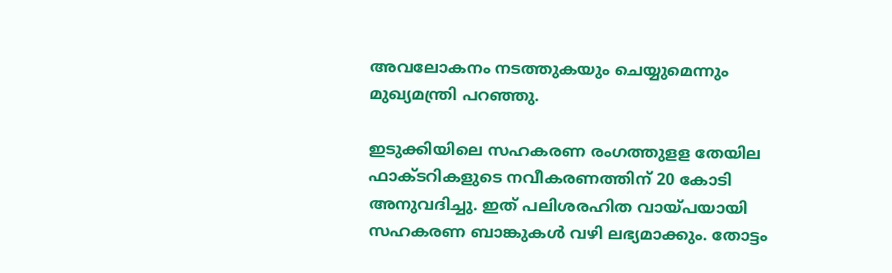അവലോകനം നടത്തുകയും ചെയ്യുമെന്നും മുഖ്യമന്ത്രി പറഞ്ഞു.

ഇടുക്കിയിലെ സഹകരണ രംഗത്തുളള തേയില ഫാക്ടറികളുടെ നവീകരണത്തിന് 20 കോടി അനുവദിച്ചു. ഇത് പലിശരഹിത വായ്പയായി സഹകരണ ബാങ്കുകള്‍ വഴി ലഭ്യമാക്കും. തോട്ടം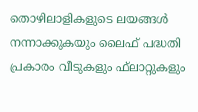തൊഴിലാളികളുടെ ലയങ്ങള്‍ നന്നാക്കുകയും ലൈഫ് പദ്ധതി പ്രകാരം വീടുകളും ഫ്‌ലാറ്റുകളും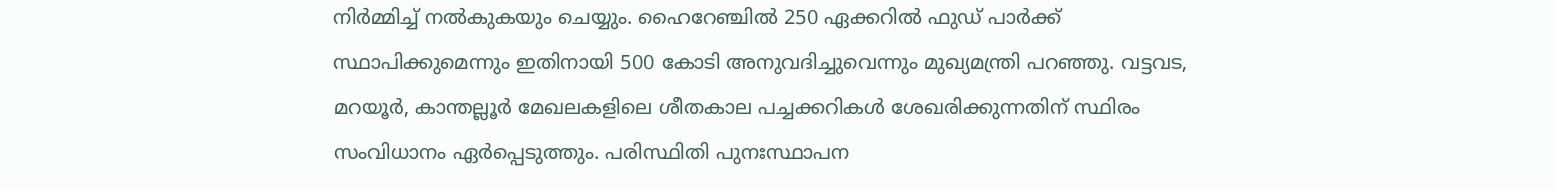നിര്‍മ്മിച്ച് നല്‍കുകയും ചെയ്യും. ഹൈറേഞ്ചില്‍ 250 ഏക്കറില്‍ ഫുഡ് പാര്‍ക്ക് സ്ഥാപിക്കുമെന്നും ഇതിനായി 500 കോടി അനുവദിച്ചുവെന്നും മുഖ്യമന്ത്രി പറഞ്ഞു. വട്ടവട, മറയൂര്‍, കാന്തല്ലൂര്‍ മേഖലകളിലെ ശീതകാല പച്ചക്കറികള്‍ ശേഖരിക്കുന്നതിന് സ്ഥിരം സംവിധാനം ഏര്‍പ്പെടുത്തും. പരിസ്ഥിതി പുനഃസ്ഥാപന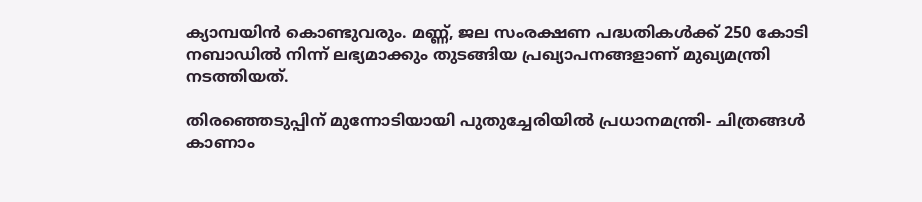ക്യാമ്പയിന്‍ കൊണ്ടുവരും. മണ്ണ്, ജല സംരക്ഷണ പദ്ധതികള്‍ക്ക് 250 കോടി നബാഡില്‍ നിന്ന് ലഭ്യമാക്കും തുടങ്ങിയ പ്രഖ്യാപനങ്ങളാണ് മുഖ്യമന്ത്രി നടത്തിയത്.

തിരഞ്ഞെടുപ്പിന് മുന്നോടിയായി പുതുച്ചേരിയിൽ പ്രധാനമന്ത്രി- ചിത്രങ്ങൾ കാണാം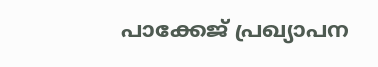പാക്കേജ് പ്രഖ്യാപന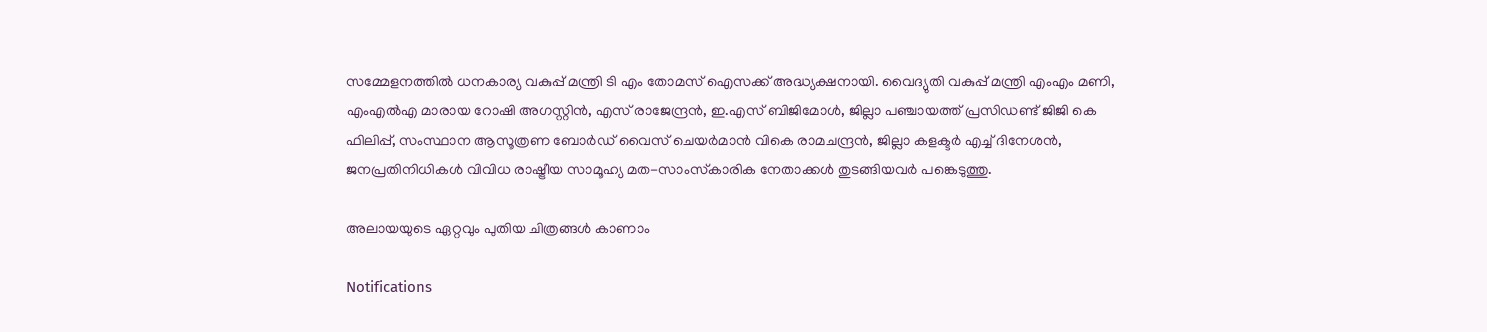സമ്മേളനത്തില്‍ ധനകാര്യ വകുപ്പ് മന്ത്രി ടി എം തോമസ് ഐസക്ക് അദ്ധ്യക്ഷനായി. വൈദ്യുതി വകുപ്പ് മന്ത്രി എംഎം മണി, എംഎല്‍എ മാരായ റോഷി അഗസ്റ്റിന്‍, എസ് രാജേന്ദ്രന്‍, ഇ.എസ് ബിജിമോള്‍, ജില്ലാ പഞ്ചായത്ത് പ്രസിഡണ്ട് ജിജി കെ ഫിലിപ്പ്, സംസ്ഥാന ആസൂത്രണ ബോര്‍ഡ് വൈസ് ചെയര്‍മാന്‍ വികെ രാമചന്ദ്രന്‍, ജില്ലാ കളക്ടര്‍ എച്ച് ദിനേശന്‍, ജനപ്രതിനിധികള്‍ വിവിധ രാഷ്ട്രീയ സാമൂഹ്യ മത-സാംസ്‌കാരിക നേതാക്കള്‍ തുടങ്ങിയവര്‍ പങ്കെടുത്തു.

അലായയുടെ ഏറ്റവും പുതിയ ചിത്രങ്ങൾ കാണാം

Notifications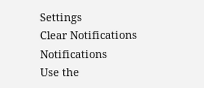Settings
Clear Notifications
Notifications
Use the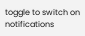toggle to switch on notifications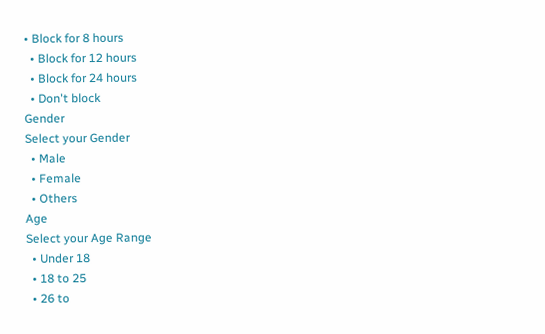• Block for 8 hours
  • Block for 12 hours
  • Block for 24 hours
  • Don't block
Gender
Select your Gender
  • Male
  • Female
  • Others
Age
Select your Age Range
  • Under 18
  • 18 to 25
  • 26 to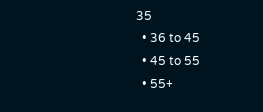35
  • 36 to 45
  • 45 to 55
  • 55+